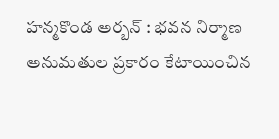హన్మకొండ అర్బన్ : భవన నిర్మాణ అనుమతుల ప్రకారం కేటాయించిన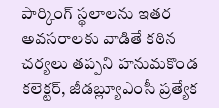పార్కింగ్ స్థలాలను ఇతర అవసరాలకు వాడితే కఠిన చర్యలు తప్పని హనుమకొండ కలెక్టర్, జీడబ్ల్యూఎంసీ ప్రత్యేక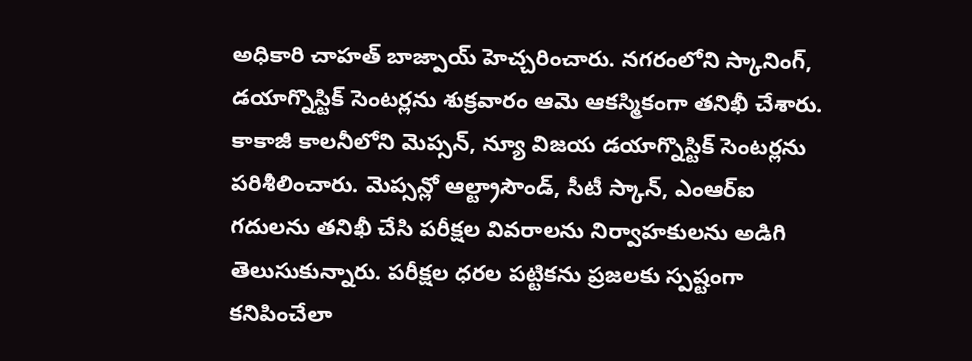అధికారి చాహత్ బాజ్పాయ్ హెచ్చరించారు. నగరంలోని స్కానింగ్, డయాగ్నొస్టిక్ సెంటర్లను శుక్రవారం ఆమె ఆకస్మికంగా తనిఖీ చేశారు. కాకాజీ కాలనీలోని మెప్సన్, న్యూ విజయ డయాగ్నొస్టిక్ సెంటర్లను పరిశీలించారు. మెప్సన్లో ఆల్ట్రాసౌండ్, సీటీ స్కాన్, ఎంఆర్ఐ గదులను తనిఖీ చేసి పరీక్షల వివరాలను నిర్వాహకులను అడిగి తెలుసుకున్నారు. పరీక్షల ధరల పట్టికను ప్రజలకు స్పష్టంగా కనిపించేలా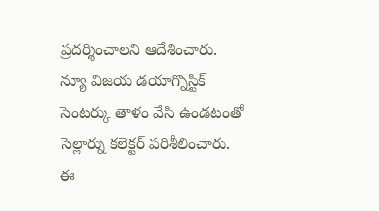ప్రదర్శించాలని ఆదేశించారు. న్యూ విజయ డయాగ్నొస్టిక్ సెంటర్కు తాళం వేసి ఉండటంతో సెల్లార్ను కలెక్టర్ పరిశీలించారు. ఈ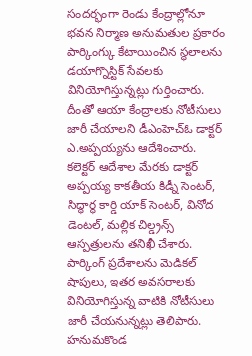సందర్భంగా రెండు కేంద్రాల్లోనూ భవన నిర్మాణ అనుమతుల ప్రకారం పార్కింగ్కు కేటాయించిన స్థలాలను డయాగ్నొస్టిక్ సేవలకు వినియోగిస్తున్నట్లు గుర్తించారు. దీంతో ఆయా కేంద్రాలకు నోటీసులు జారీ చేయాలని డీఎంహెచ్ఓ డాక్టర్ ఎ.అప్పయ్యను ఆదేశించారు. కలెక్టర్ ఆదేశాల మేరకు డాక్టర్ అప్పయ్య కాకతీయ కిడ్నీ సెంటర్, సిద్ధార్థ కార్డి యాక్ సెంటర్, వినోద డెంటల్, మల్లిక చిల్డ్రన్స్ ఆస్పత్రులను తనిఖీ చేశారు. పార్కింగ్ ప్రదేశాలను మెడికల్ షాపులు, ఇతర అవసరాలకు వినియోగిస్తున్న వాటికి నోటీసులు జారీ చేయనున్నట్లు తెలిపారు.
హనుమకొండ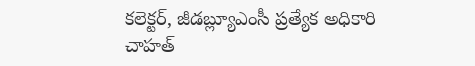కలెక్టర్, జీడబ్ల్యూఎంసీ ప్రత్యేక అధికారి చాహత్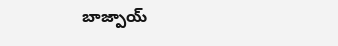బాజ్పాయ్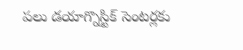పలు డయాగ్నొస్టిక్ సెంటర్లకు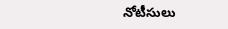నోటీసులు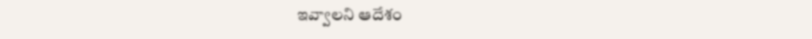ఇవ్వాలని ఆదేశం